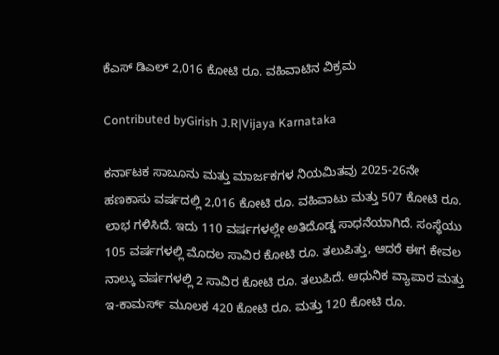ಕೆಎಸ್ ಡಿಎಲ್ 2,016 ಕೋಟಿ ರೂ. ವಹಿವಾಟಿನ ವಿಕ್ರಮ

Contributed byGirish J.R|Vijaya Karnataka

ಕರ್ನಾಟಕ ಸಾಬೂನು ಮತ್ತು ಮಾರ್ಜಕಗಳ ನಿಯಮಿತವು 2025-26ನೇ ಹಣಕಾಸು ವರ್ಷದಲ್ಲಿ 2,016 ಕೋಟಿ ರೂ. ವಹಿವಾಟು ಮತ್ತು 507 ಕೋಟಿ ರೂ. ಲಾಭ ಗಳಿಸಿದೆ. ಇದು 110 ವರ್ಷಗಳಲ್ಲೇ ಅತಿದೊಡ್ಡ ಸಾಧನೆಯಾಗಿದೆ. ಸಂಸ್ಥೆಯು 105 ವರ್ಷಗಳಲ್ಲಿ ಮೊದಲ ಸಾವಿರ ಕೋಟಿ ರೂ. ತಲುಪಿತ್ತು, ಆದರೆ ಈಗ ಕೇವಲ ನಾಲ್ಕು ವರ್ಷಗಳಲ್ಲಿ 2 ಸಾವಿರ ಕೋಟಿ ರೂ. ತಲುಪಿದೆ. ಆಧುನಿಕ ವ್ಯಾಪಾರ ಮತ್ತು ಇ-ಕಾಮರ್ಸ್ ಮೂಲಕ 420 ಕೋಟಿ ರೂ. ಮತ್ತು 120 ಕೋಟಿ ರೂ.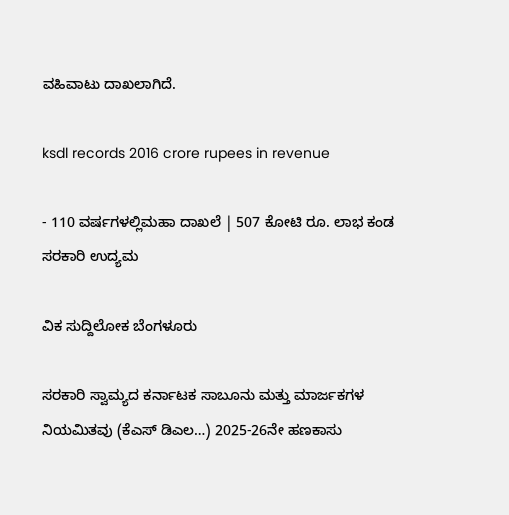ವಹಿವಾಟು ದಾಖಲಾಗಿದೆ.

ksdl records 2016 crore rupees in revenue

- 110 ವರ್ಷಗಳಲ್ಲಿಮಹಾ ದಾಖಲೆ | 507 ಕೋಟಿ ರೂ. ಲಾಭ ಕಂಡ ಸರಕಾರಿ ಉದ್ಯಮ

ವಿಕ ಸುದ್ದಿಲೋಕ ಬೆಂಗಳೂರು

ಸರಕಾರಿ ಸ್ವಾಮ್ಯದ ಕರ್ನಾಟಕ ಸಾಬೂನು ಮತ್ತು ಮಾರ್ಜಕಗಳ ನಿಯಮಿತವು (ಕೆಎಸ್ ಡಿಎಲ…) 2025-26ನೇ ಹಣಕಾಸು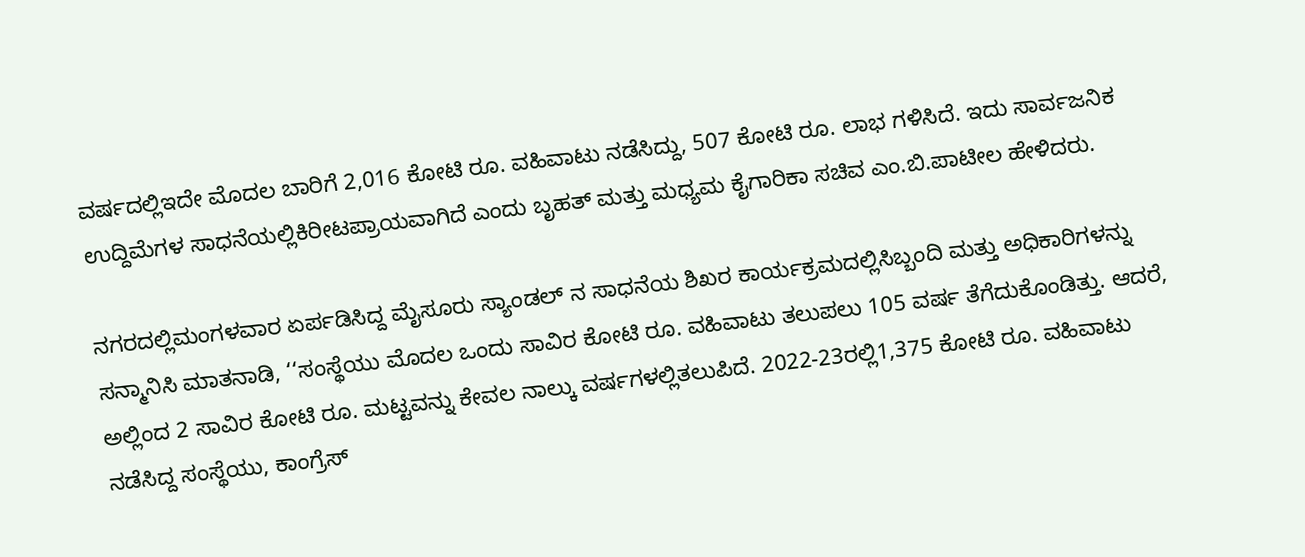ವರ್ಷದಲ್ಲಿಇದೇ ಮೊದಲ ಬಾರಿಗೆ 2,016 ಕೋಟಿ ರೂ. ವಹಿವಾಟು ನಡೆಸಿದ್ದು, 507 ಕೋಟಿ ರೂ. ಲಾಭ ಗಳಿಸಿದೆ. ಇದು ಸಾರ್ವಜನಿಕ ಉದ್ದಿಮೆಗಳ ಸಾಧನೆಯಲ್ಲಿಕಿರೀಟಪ್ರಾಯವಾಗಿದೆ ಎಂದು ಬೃಹತ್ ಮತ್ತು ಮಧ್ಯಮ ಕೈಗಾರಿಕಾ ಸಚಿವ ಎಂ.ಬಿ.ಪಾಟೀಲ ಹೇಳಿದರು.

ನಗರದಲ್ಲಿಮಂಗಳವಾರ ಏರ್ಪಡಿಸಿದ್ದ ಮೈಸೂರು ಸ್ಯಾಂಡಲ್ ನ ಸಾಧನೆಯ ಶಿಖರ ಕಾರ್ಯಕ್ರಮದಲ್ಲಿಸಿಬ್ಬಂದಿ ಮತ್ತು ಅಧಿಕಾರಿಗಳನ್ನು ಸನ್ಮಾನಿಸಿ ಮಾತನಾಡಿ, ‘‘ಸಂಸ್ಥೆಯು ಮೊದಲ ಒಂದು ಸಾವಿರ ಕೋಟಿ ರೂ. ವಹಿವಾಟು ತಲುಪಲು 105 ವರ್ಷ ತೆಗೆದುಕೊಂಡಿತ್ತು. ಆದರೆ, ಅಲ್ಲಿಂದ 2 ಸಾವಿರ ಕೋಟಿ ರೂ. ಮಟ್ಟವನ್ನು ಕೇವಲ ನಾಲ್ಕು ವರ್ಷಗಳಲ್ಲಿತಲುಪಿದೆ. 2022-23ರಲ್ಲಿ1,375 ಕೋಟಿ ರೂ. ವಹಿವಾಟು ನಡೆಸಿದ್ದ ಸಂಸ್ಥೆಯು, ಕಾಂಗ್ರೆಸ್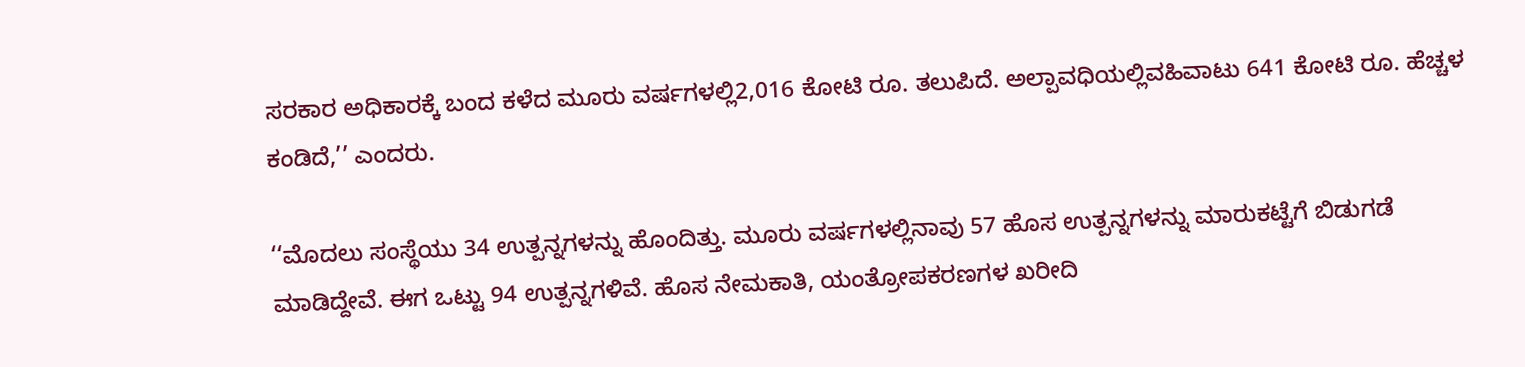ಸರಕಾರ ಅಧಿಕಾರಕ್ಕೆ ಬಂದ ಕಳೆದ ಮೂರು ವರ್ಷಗಳಲ್ಲಿ2,016 ಕೋಟಿ ರೂ. ತಲುಪಿದೆ. ಅಲ್ಪಾವಧಿಯಲ್ಲಿವಹಿವಾಟು 641 ಕೋಟಿ ರೂ. ಹೆಚ್ಚಳ ಕಂಡಿದೆ,’’ ಎಂದರು.

‘‘ಮೊದಲು ಸಂಸ್ಥೆಯು 34 ಉತ್ಪನ್ನಗಳನ್ನು ಹೊಂದಿತ್ತು. ಮೂರು ವರ್ಷಗಳಲ್ಲಿನಾವು 57 ಹೊಸ ಉತ್ಪನ್ನಗಳನ್ನು ಮಾರುಕಟ್ಟೆಗೆ ಬಿಡುಗಡೆ ಮಾಡಿದ್ದೇವೆ. ಈಗ ಒಟ್ಟು 94 ಉತ್ಪನ್ನಗಳಿವೆ. ಹೊಸ ನೇಮಕಾತಿ, ಯಂತ್ರೋಪಕರಣಗಳ ಖರೀದಿ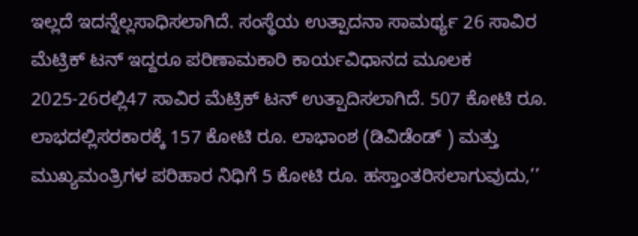ಇಲ್ಲದೆ ಇದನ್ನೆಲ್ಲಸಾಧಿಸಲಾಗಿದೆ. ಸಂಸ್ಥೆಯ ಉತ್ಪಾದನಾ ಸಾಮರ್ಥ್ಯ 26 ಸಾವಿರ ಮೆಟ್ರಿಕ್ ಟನ್ ಇದ್ದರೂ ಪರಿಣಾಮಕಾರಿ ಕಾರ್ಯವಿಧಾನದ ಮೂಲಕ 2025-26ರಲ್ಲಿ47 ಸಾವಿರ ಮೆಟ್ರಿಕ್ ಟನ್ ಉತ್ಪಾದಿಸಲಾಗಿದೆ. 507 ಕೋಟಿ ರೂ. ಲಾಭದಲ್ಲಿಸರಕಾರಕ್ಕೆ 157 ಕೋಟಿ ರೂ. ಲಾಭಾಂಶ (ಡಿವಿಡೆಂಡ್ ) ಮತ್ತು ಮುಖ್ಯಮಂತ್ರಿಗಳ ಪರಿಹಾರ ನಿಧಿಗೆ 5 ಕೋಟಿ ರೂ. ಹಸ್ತಾಂತರಿಸಲಾಗುವುದು,’’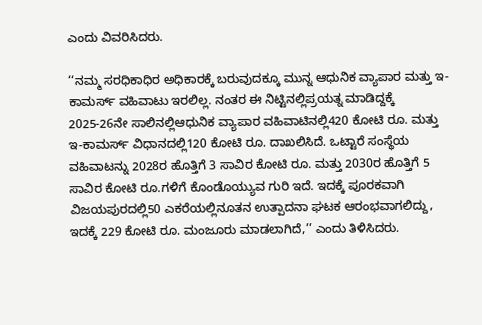ಎಂದು ವಿವರಿಸಿದರು.

‘‘ನಮ್ಮ ಸರಧಿಕಾಧಿರ ಅಧಿಕಾರಕ್ಕೆ ಬರುವುದಕ್ಕೂ ಮುನ್ನ ಆಧುನಿಕ ವ್ಯಾಪಾರ ಮತ್ತು ಇ-ಕಾಮರ್ಸ್ ವಹಿವಾಟು ಇರಲಿಲ್ಲ. ನಂತರ ಈ ನಿಟ್ಟಿನಲ್ಲಿಪ್ರಯತ್ನ ಮಾಡಿದ್ದಕ್ಕೆ 2025-26ನೇ ಸಾಲಿನಲ್ಲಿಆಧುನಿಕ ವ್ಯಾಪಾರ ವಹಿವಾಟಿನಲ್ಲಿ420 ಕೋಟಿ ರೂ. ಮತ್ತು ಇ-ಕಾಮರ್ಸ್ ವಿಧಾನದಲ್ಲಿ120 ಕೋಟಿ ರೂ. ದಾಖಲಿಸಿದೆ. ಒಟ್ಟಾರೆ ಸಂಸ್ಥೆಯ ವಹಿವಾಟನ್ನು 2028ರ ಹೊತ್ತಿಗೆ 3 ಸಾವಿರ ಕೋಟಿ ರೂ. ಮತ್ತು 2030ರ ಹೊತ್ತಿಗೆ 5 ಸಾವಿರ ಕೋಟಿ ರೂ.ಗಳಿಗೆ ಕೊಂಡೊಯ್ಯುವ ಗುರಿ ಇದೆ. ಇದಕ್ಕೆ ಪೂರಕವಾಗಿ ವಿಜಯಪುರದಲ್ಲಿ50 ಎಕರೆಯಲ್ಲಿನೂತನ ಉತ್ಪಾದನಾ ಘಟಕ ಆರಂಭವಾಗಲಿದ್ದು, ಇದಕ್ಕೆ 229 ಕೋಟಿ ರೂ. ಮಂಜೂರು ಮಾಡಲಾಗಿದೆ,’’ ಎಂದು ತಿಳಿಸಿದರು.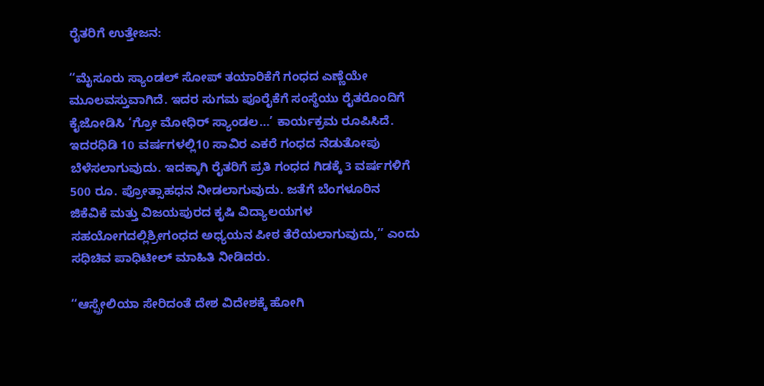ರೈತರಿಗೆ ಉತ್ತೇಜನ:

‘‘ಮೈಸೂರು ಸ್ಯಾಂಡಲ್ ಸೋಪ್ ತಯಾರಿಕೆಗೆ ಗಂಧದ ಎಣ್ಣೆಯೇ ಮೂಲವಸ್ತುವಾಗಿದೆ. ಇದರ ಸುಗಮ ಪೂರೈಕೆಗೆ ಸಂಸ್ಥೆಯು ರೈತರೊಂದಿಗೆ ಕೈಜೋಡಿಸಿ ‘ಗ್ರೋ ಮೋಧಿರ್ ಸ್ಯಾಂಡಲ…’ ಕಾರ್ಯಕ್ರಮ ರೂಪಿಸಿದೆ. ಇದರಧಿಡಿ 10 ವರ್ಷಗಳಲ್ಲಿ10 ಸಾವಿರ ಎಕರೆ ಗಂಧದ ನೆಡುತೋಪು ಬೆಳೆಸಲಾಗುವುದು. ಇದಕ್ಕಾಗಿ ರೈತರಿಗೆ ಪ್ರತಿ ಗಂಧದ ಗಿಡಕ್ಕೆ 3 ವರ್ಷಗಳಿಗೆ 500 ರೂ. ಪ್ರೋತ್ಸಾಹಧನ ನೀಡಲಾಗುವುದು. ಜತೆಗೆ ಬೆಂಗಳೂರಿನ ಜಿಕೆವಿಕೆ ಮತ್ತು ವಿಜಯಪುರದ ಕೃಷಿ ವಿದ್ಯಾಲಯಗಳ ಸಹಯೋಗದಲ್ಲಿಶ್ರೀಗಂಧದ ಅಧ್ಯಯನ ಪೀಠ ತೆರೆಯಲಾಗುವುದು,’’ ಎಂದು ಸಧಿಚಿವ ಪಾಧಿಟೀಲ್ ಮಾಹಿತಿ ನೀಡಿದರು.

‘‘ಆಸ್ಪ್ರೇಲಿಯಾ ಸೇರಿದಂತೆ ದೇಶ ವಿದೇಶಕ್ಕೆ ಹೋಗಿ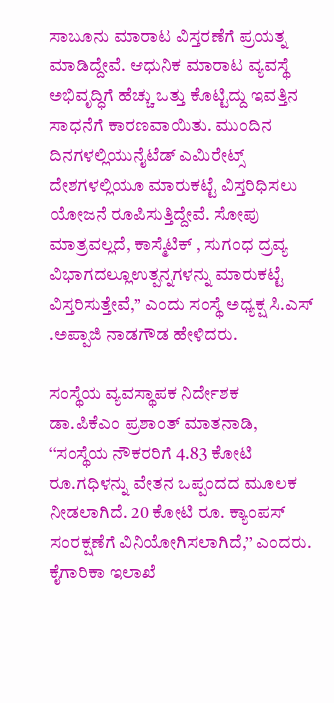ಸಾಬೂನು ಮಾರಾಟ ವಿಸ್ತರಣೆಗೆ ಪ್ರಯತ್ನ ಮಾಡಿದ್ದೇವೆ. ಆಧುನಿಕ ಮಾರಾಟ ವ್ಯವಸ್ಥೆ ಅಭಿವೃದ್ಧಿಗೆ ಹೆಚ್ಚು ಒತ್ತು ಕೊಟ್ಟಿದ್ದು ಇವತ್ತಿನ ಸಾಧನೆಗೆ ಕಾರಣವಾಯಿತು. ಮುಂದಿನ ದಿನಗಳಲ್ಲಿಯುನೈಟೆಡ್ ಎಮಿರೇಟ್ಸ್ ದೇಶಗಳಲ್ಲಿಯೂ ಮಾರುಕಟ್ಟೆ ವಿಸ್ತರಿಧಿಸಲು ಯೋಜನೆ ರೂಪಿಸುತ್ತಿದ್ದೇವೆ. ಸೋಪು ಮಾತ್ರವಲ್ಲದೆ, ಕಾಸ್ಮೆಟಿಕ್ , ಸುಗಂಧ ದ್ರವ್ಯ ವಿಭಾಗದಲ್ಲೂಉತ್ಪನ್ನಗಳನ್ನು ಮಾರುಕಟ್ಟೆ ವಿಸ್ತರಿಸುತ್ತೇವೆ,’’ ಎಂದು ಸಂಸ್ಥೆ ಅಧ್ಯಕ್ಷ ಸಿ.ಎಸ್ .ಅಪ್ಪಾಜಿ ನಾಡಗೌಡ ಹೇಳಿದರು.

ಸಂಸ್ಥೆಯ ವ್ಯವಸ್ಥಾಪಕ ನಿರ್ದೇಶಕ ಡಾ.ಪಿಕೆಎಂ ಪ್ರಶಾಂತ್ ಮಾತನಾಡಿ, ‘‘ಸಂಸ್ಥೆಯ ನೌಕರರಿಗೆ 4.83 ಕೋಟಿ ರೂ.ಗಧಿಳನ್ನು ವೇತನ ಒಪ್ಪಂದದ ಮೂಲಕ ನೀಡಲಾಗಿದೆ. 20 ಕೋಟಿ ರೂ. ಕ್ಯಾಂಪಸ್ ಸಂರಕ್ಷಣೆಗೆ ವಿನಿಯೋಗಿಸಲಾಗಿದೆ,’’ ಎಂದರು. ಕೈಗಾರಿಕಾ ಇಲಾಖೆ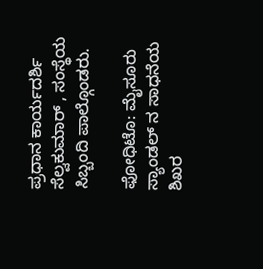ಪ್ರಧಾನ ಕಾರ್ಯದರ್ಶಿ ಸೆಲ್ವಕುಮಾರ್ , ಸಂಸ್ಥೆಯ ಸಿಬ್ಬಂದಿ ಪಾಲ್ಗೊಂಡರು.

ಫೋಧಿಟೊ: ಮೈಸೂರು ಸ್ಯಾಂಡಲ್ ನ ಸಾಧನೆಯ ಶಿಖರ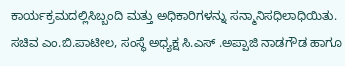ಕಾರ್ಯಕ್ರಮದಲ್ಲಿಸಿಬ್ಬಂದಿ ಮತ್ತು ಅಧಿಕಾರಿಗಳನ್ನು ಸನ್ಮಾನಿಸಧಿಲಾಧಿಯಿತು. ಸಚಿವ ಎಂ.ಬಿ.ಪಾಟೀಲ, ಸಂಸ್ಥೆ ಅಧ್ಯಕ್ಷ ಸಿ.ಎಸ್ .ಅಪ್ಪಾಜಿ ನಾಡಗೌಡ ಹಾಗೂ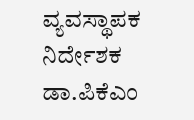ವ್ಯವಸ್ಥಾಪಕ ನಿರ್ದೇಶಕ ಡಾ.ಪಿಕೆಎಂ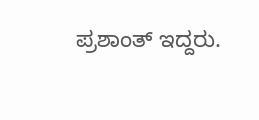ಪ್ರಶಾಂತ್ ಇದ್ದರು.